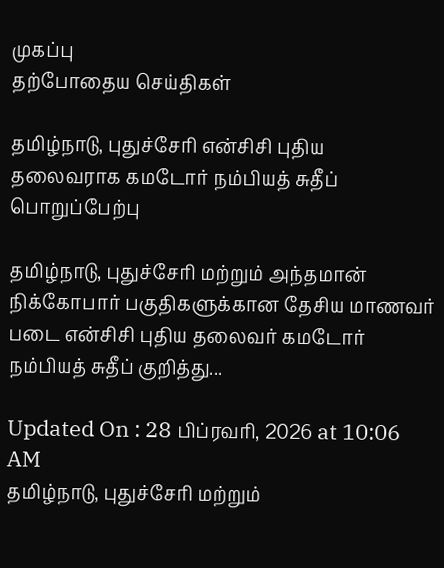முகப்பு
தற்போதைய செய்திகள்

தமிழ்நாடு, புதுச்சேரி என்சிசி புதிய தலைவராக கமடோர் நம்பியத் சுதீப் பொறுப்பேற்பு

தமிழ்நாடு, புதுச்சேரி மற்றும் அந்தமான் நிக்கோபார் பகுதிகளுக்கான தேசிய மாணவர் படை என்சிசி புதிய தலைவர் கமடோர் நம்பியத் சுதீப் குறித்து...

Updated On : 28 பிப்ரவரி, 2026 at 10:06 AM
தமிழ்நாடு, புதுச்சேரி மற்றும்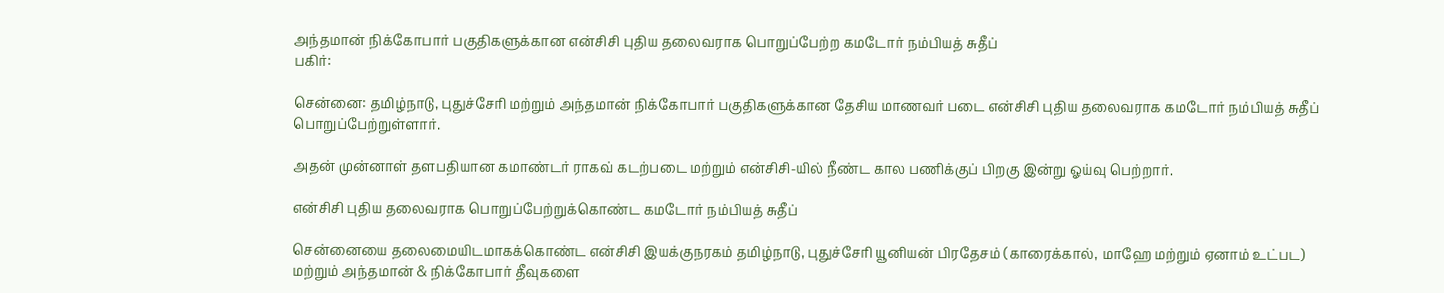அந்தமான் நிக்கோபார் பகுதிகளுக்கான என்சிசி புதிய தலைவராக பொறுப்பேற்ற கமடோர் நம்பியத் சுதீப்
பகிர்:

சென்னை: தமிழ்நாடு, புதுச்சேரி மற்றும் அந்தமான் நிக்கோபார் பகுதிகளுக்கான தேசிய மாணவர் படை என்சிசி புதிய தலைவராக கமடோர் நம்பியத் சுதீப் பொறுப்பேற்றுள்ளார்.

அதன் முன்னாள் தளபதியான கமாண்டர் ராகவ் கடற்படை மற்றும் என்சிசி-யில் நீண்ட கால பணிக்குப் பிறகு இன்று ஓய்வு பெற்றார்.

என்சிசி புதிய தலைவராக பொறுப்பேற்றுக்கொண்ட கமடோர் நம்பியத் சுதீப்

சென்னையை தலைமையிடமாகக்கொண்ட என்சிசி இயக்குநரகம் தமிழ்நாடு, புதுச்சேரி யூனியன் பிரதேசம் (காரைக்கால், மாஹே மற்றும் ஏனாம் உட்பட) மற்றும் அந்தமான் & நிக்கோபார் தீவுகளை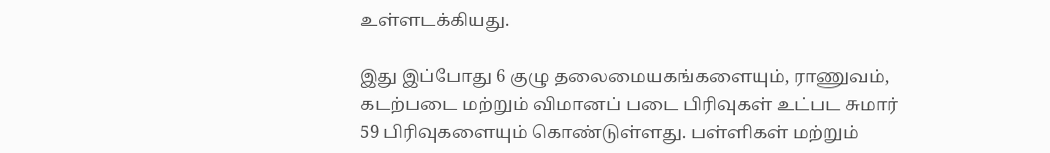உள்ளடக்கியது.

இது இப்போது 6 குழு தலைமையகங்களையும், ராணுவம், கடற்படை மற்றும் விமானப் படை பிரிவுகள் உட்பட சுமார் 59 பிரிவுகளையும் கொண்டுள்ளது. பள்ளிகள் மற்றும்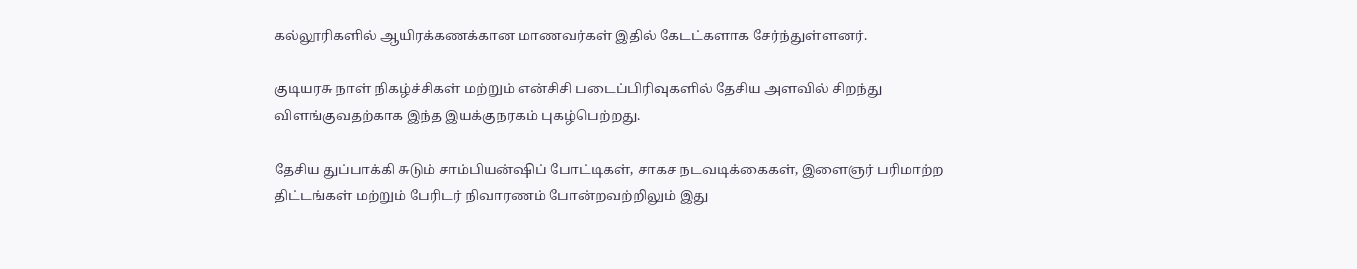கல்லூரிகளில் ஆயிரக்கணக்கான மாணவர்கள் இதில் கேடட்களாக சேர்ந்துள்ளனர்.

குடியரசு நாள் நிகழ்ச்சிகள் மற்றும் என்சிசி படைப்பிரிவுகளில் தேசிய அளவில் சிறந்து விளங்குவதற்காக இந்த இயக்குநரகம் புகழ்பெற்றது.

தேசிய துப்பாக்கி சுடும் சாம்பியன்ஷிப் போட்டிகள், சாகச நடவடிக்கைகள், இளைஞர் பரிமாற்ற திட்டங்கள் மற்றும் பேரிடர் நிவாரணம் போன்றவற்றிலும் இது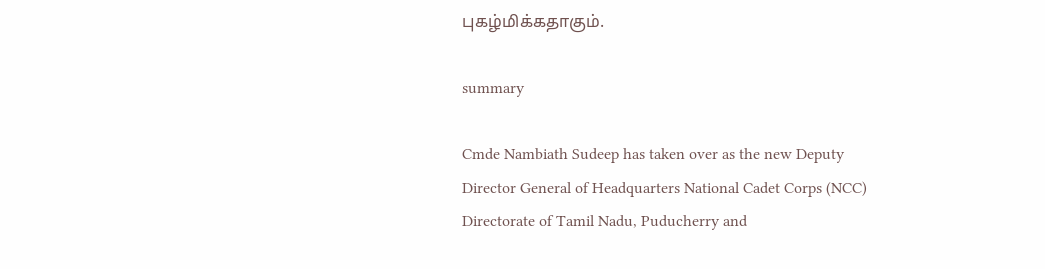புகழ்மிக்கதாகும்.

summary

Cmde Nambiath Sudeep has taken over as the new Deputy Director General of Headquarters National Cadet Corps (NCC) Directorate of Tamil Nadu, Puducherry and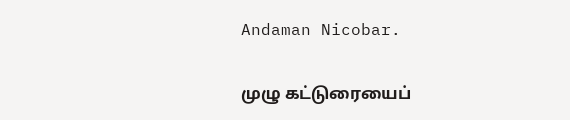Andaman Nicobar.

முழு கட்டுரையைப்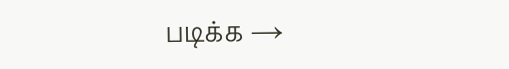படிக்க →